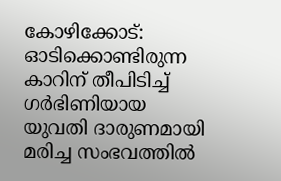കോഴിക്കോട്: ഓടിക്കൊണ്ടിരുന്ന കാറിന് തീപിടിച്ച് ഗർഭിണിയായ യുവതി ദാരുണമായി മരിച്ച സംഭവത്തിൽ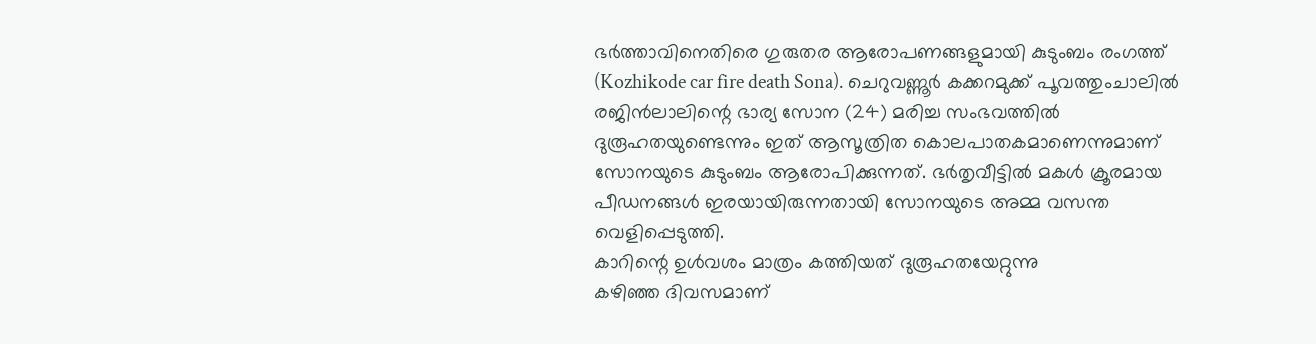ഭർത്താവിനെതിരെ ഗുരുതര ആരോപണങ്ങളുമായി കുടുംബം രംഗത്ത് (Kozhikode car fire death Sona). ചെറുവണ്ണൂർ കക്കറമുക്ക് പൂവത്തുംചാലിൽ രജിൻലാലിന്റെ ഭാര്യ സോന (24) മരിച്ച സംഭവത്തിൽ ദുരൂഹതയുണ്ടെന്നും ഇത് ആസൂത്രിത കൊലപാതകമാണെന്നുമാണ് സോനയുടെ കുടുംബം ആരോപിക്കുന്നത്. ഭർതൃവീട്ടിൽ മകൾ ക്രൂരമായ പീഡനങ്ങൾ ഇരയായിരുന്നതായി സോനയുടെ അമ്മ വസന്ത വെളിപ്പെടുത്തി.
കാറിന്റെ ഉൾവശം മാത്രം കത്തിയത് ദുരൂഹതയേറ്റുന്നു
കഴിഞ്ഞ ദിവസമാണ്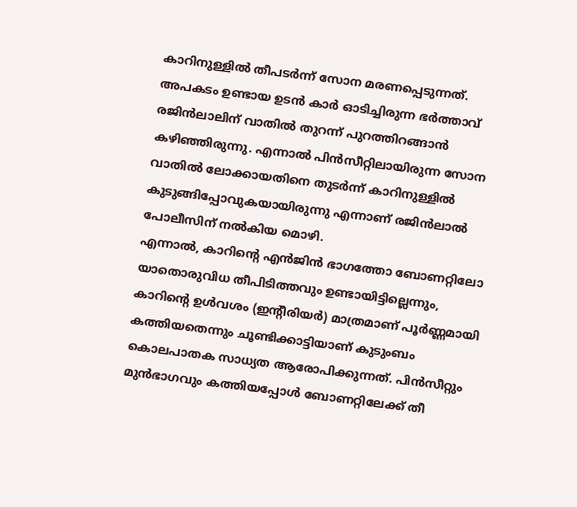കാറിനുള്ളിൽ തീപടർന്ന് സോന മരണപ്പെടുന്നത്. അപകടം ഉണ്ടായ ഉടൻ കാർ ഓടിച്ചിരുന്ന ഭർത്താവ് രജിൻലാലിന് വാതിൽ തുറന്ന് പുറത്തിറങ്ങാൻ കഴിഞ്ഞിരുന്നു. എന്നാൽ പിൻസീറ്റിലായിരുന്ന സോന വാതിൽ ലോക്കായതിനെ തുടർന്ന് കാറിനുള്ളിൽ കുടുങ്ങിപ്പോവുകയായിരുന്നു എന്നാണ് രജിൻലാൽ പോലീസിന് നൽകിയ മൊഴി.
എന്നാൽ, കാറിന്റെ എൻജിൻ ഭാഗത്തോ ബോണറ്റിലോ യാതൊരുവിധ തീപിടിത്തവും ഉണ്ടായിട്ടില്ലെന്നും, കാറിന്റെ ഉൾവശം (ഇന്റീരിയർ) മാത്രമാണ് പൂർണ്ണമായി കത്തിയതെന്നും ചൂണ്ടിക്കാട്ടിയാണ് കുടുംബം കൊലപാതക സാധ്യത ആരോപിക്കുന്നത്. പിൻസീറ്റും മുൻഭാഗവും കത്തിയപ്പോൾ ബോണറ്റിലേക്ക് തീ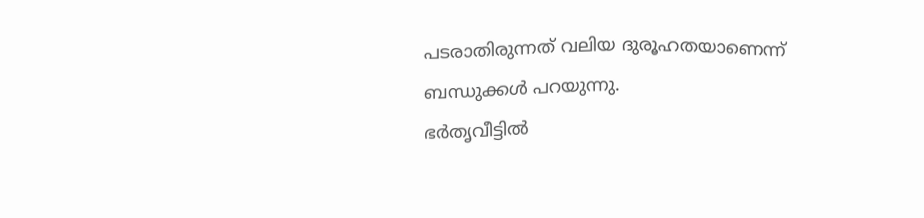പടരാതിരുന്നത് വലിയ ദുരൂഹതയാണെന്ന് ബന്ധുക്കൾ പറയുന്നു.
ഭർതൃവീട്ടിൽ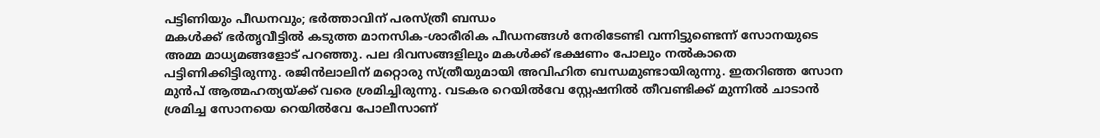പട്ടിണിയും പീഡനവും; ഭർത്താവിന് പരസ്ത്രീ ബന്ധം
മകൾക്ക് ഭർതൃവീട്ടിൽ കടുത്ത മാനസിക-ശാരീരിക പീഡനങ്ങൾ നേരിടേണ്ടി വന്നിട്ടുണ്ടെന്ന് സോനയുടെ അമ്മ മാധ്യമങ്ങളോട് പറഞ്ഞു. പല ദിവസങ്ങളിലും മകൾക്ക് ഭക്ഷണം പോലും നൽകാതെ പട്ടിണിക്കിട്ടിരുന്നു. രജിൻലാലിന് മറ്റൊരു സ്ത്രീയുമായി അവിഹിത ബന്ധമുണ്ടായിരുന്നു. ഇതറിഞ്ഞ സോന മുൻപ് ആത്മഹത്യയ്ക്ക് വരെ ശ്രമിച്ചിരുന്നു. വടകര റെയിൽവേ സ്റ്റേഷനിൽ തീവണ്ടിക്ക് മുന്നിൽ ചാടാൻ ശ്രമിച്ച സോനയെ റെയിൽവേ പോലീസാണ്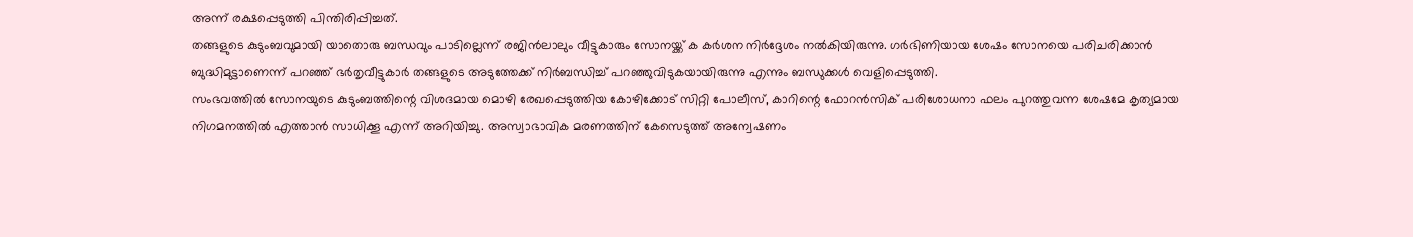അന്ന് രക്ഷപ്പെടുത്തി പിന്തിരിപ്പിച്ചത്.
തങ്ങളുടെ കുടുംബവുമായി യാതൊരു ബന്ധവും പാടില്ലെന്ന് രജിൻലാലും വീട്ടുകാരും സോനയ്ക്ക് ക കർശന നിർദ്ദേശം നൽകിയിരുന്നു. ഗർഭിണിയായ ശേഷം സോനയെ പരിചരിക്കാൻ ബുദ്ധിമുട്ടാണെന്ന് പറഞ്ഞ് ഭർതൃവീട്ടുകാർ തങ്ങളുടെ അടുത്തേക്ക് നിർബന്ധിച്ച് പറഞ്ഞുവിടുകയായിരുന്നു എന്നും ബന്ധുക്കൾ വെളിപ്പെടുത്തി.
സംഭവത്തിൽ സോനയുടെ കുടുംബത്തിന്റെ വിശദമായ മൊഴി രേഖപ്പെടുത്തിയ കോഴിക്കോട് സിറ്റി പോലീസ്, കാറിന്റെ ഫോറൻസിക് പരിശോധനാ ഫലം പുറത്തുവന്ന ശേഷമേ കൃത്യമായ നിഗമനത്തിൽ എത്താൻ സാധിക്കൂ എന്ന് അറിയിച്ചു. അസ്വാഭാവിക മരണത്തിന് കേസെടുത്ത് അന്വേഷണം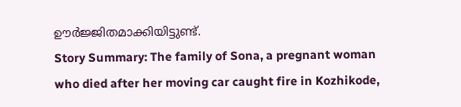ഊർജ്ജിതമാക്കിയിട്ടുണ്ട്.
Story Summary: The family of Sona, a pregnant woman who died after her moving car caught fire in Kozhikode,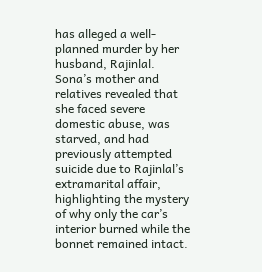has alleged a well-planned murder by her husband, Rajinlal. Sona’s mother and relatives revealed that she faced severe domestic abuse, was starved, and had previously attempted suicide due to Rajinlal’s extramarital affair, highlighting the mystery of why only the car’s interior burned while the bonnet remained intact.